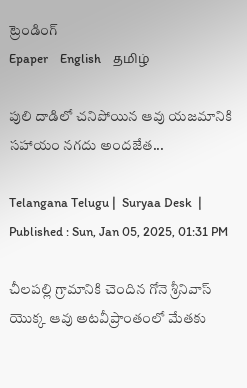ట్రెండింగ్
Epaper    English    தமிழ்

పులి దాడిలో చనిపోయిన ఆవు యజమానికి సహాయం నగదు అందజేత...

Telangana Telugu |  Suryaa Desk  | Published : Sun, Jan 05, 2025, 01:31 PM

చీలపల్లి గ్రామానికి చెందిన గోనె శ్రీనివాస్ యొక్క ఆవు అటవీప్రాంతంలో మేతకు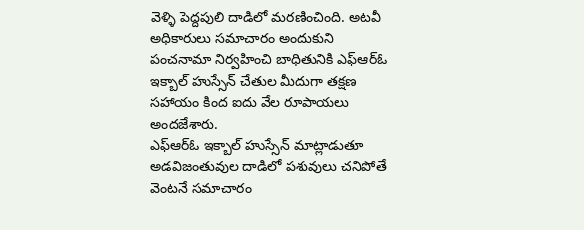వెళ్ళి పెద్దపులి దాడిలో మరణించింది. అటవీ అధికారులు సమాచారం అందుకుని పంచనామా నిర్వహించి బాధితునికి ఎఫ్ఆర్ఓ ఇక్బాల్ హుస్సేన్ చేతుల మీదుగా తక్షణ సహాయం కింద ఐదు వేల రూపాయలు అందజేశారు.
ఎఫ్ఆర్ఓ ఇక్బాల్ హుస్సేన్ మాట్లాడుతూ అడవిజంతువుల దాడిలో పశువులు చనిపోతే వెంటనే సమాచారం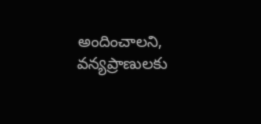అందించాలని, వన్యప్రాణులకు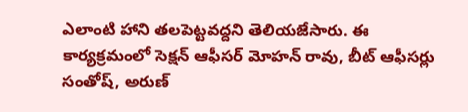ఎలాంటి హాని తలపెట్టవద్దని తెలియజేసారు. ఈ కార్యక్రమంలో సెక్షన్ ఆఫీసర్ మోహన్ రావు, బీట్ ఆఫీసర్లు సంతోష్, అరుణ్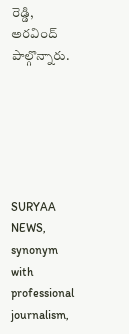రెడ్డి, అరవింద్ పాల్గొన్నారు.






SURYAA NEWS, synonym with professional journalism,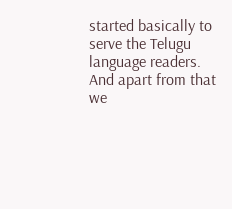started basically to serve the Telugu language readers. And apart from that we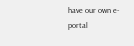have our own e-portal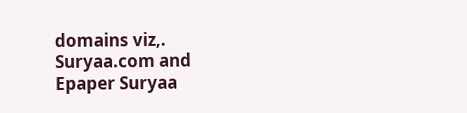domains viz,. Suryaa.com and Epaper Suryaa